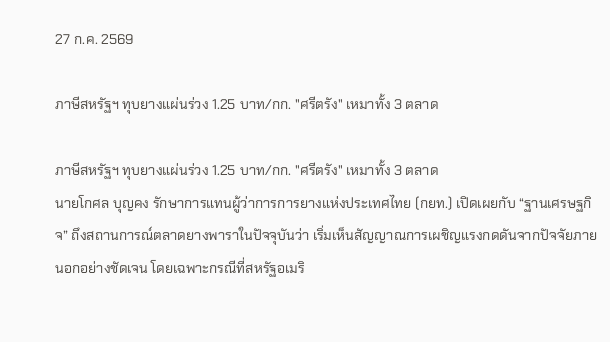27 ก.ค. 2569

ภาษีสหรัฐฯ ทุบยางแผ่นร่วง 1.25 บาท/กก. "ศรีตรัง" เหมาทั้ง 3 ตลาด

ภาษีสหรัฐฯ ทุบยางแผ่นร่วง 1.25 บาท/กก. "ศรีตรัง" เหมาทั้ง 3 ตลาด
นายโกศล บุญคง รักษาการแทนผู้ว่าการการยางแห่งประเทศไทย (กยท.) เปิดเผยกับ “ฐานเศรษฐกิจ” ถึงสถานการณ์ตลาดยางพาราในปัจจุบันว่า เริ่มเห็นสัญญาณการเผชิญแรงกดดันจากปัจจัยภายนอกอย่างชัดเจน โดยเฉพาะกรณีที่สหรัฐอเมริ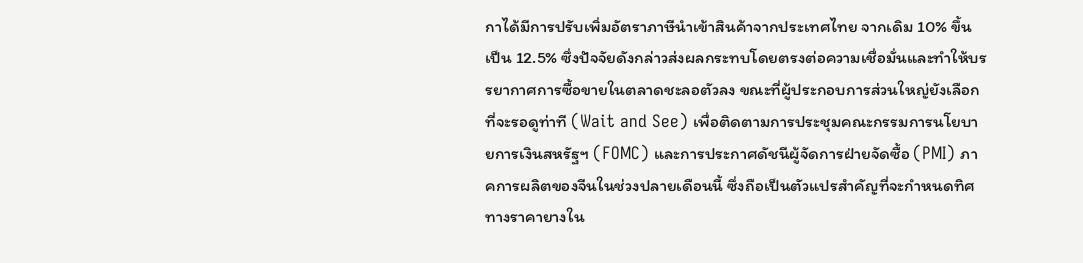กาได้มีการปรับเพิ่มอัตราภาษีนำเข้าสินค้าจากประเทศไทย จากเดิม 10% ขึ้นเป็น 12.5% ซึ่งปัจจัยดังกล่าวส่งผลกระทบโดยตรงต่อความเชื่อมั่นและทำให้บรรยากาศการซื้อขายในตลาดชะลอตัวลง ขณะที่ผู้ประกอบการส่วนใหญ่ยังเลือกที่จะรอดูท่าที (Wait and See) เพื่อติดตามการประชุมคณะกรรมการนโยบายการเงินสหรัฐฯ (FOMC) และการประกาศดัชนีผู้จัดการฝ่ายจัดซื้อ (PMI) ภาคการผลิตของจีนในช่วงปลายเดือนนี้ ซึ่งถือเป็นตัวแปรสำคัญที่จะกำหนดทิศทางราคายางใน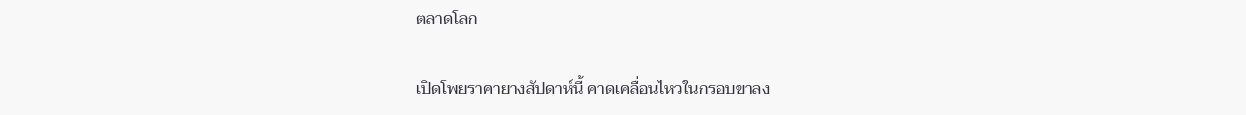ตลาดโลก

เปิดโพยราคายางสัปดาห์นี้ คาดเคลื่อนไหวในกรอบขาลง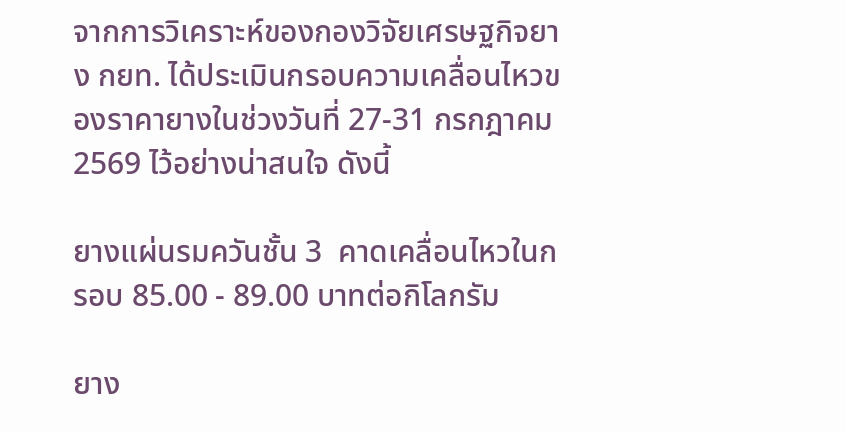จากการวิเคราะห์ของกองวิจัยเศรษฐกิจยาง กยท. ได้ประเมินกรอบความเคลื่อนไหวของราคายางในช่วงวันที่ 27-31 กรกฎาคม 2569 ไว้อย่างน่าสนใจ ดังนี้

ยางแผ่นรมควันชั้น 3  คาดเคลื่อนไหวในกรอบ 85.00 - 89.00 บาทต่อกิโลกรัม

ยาง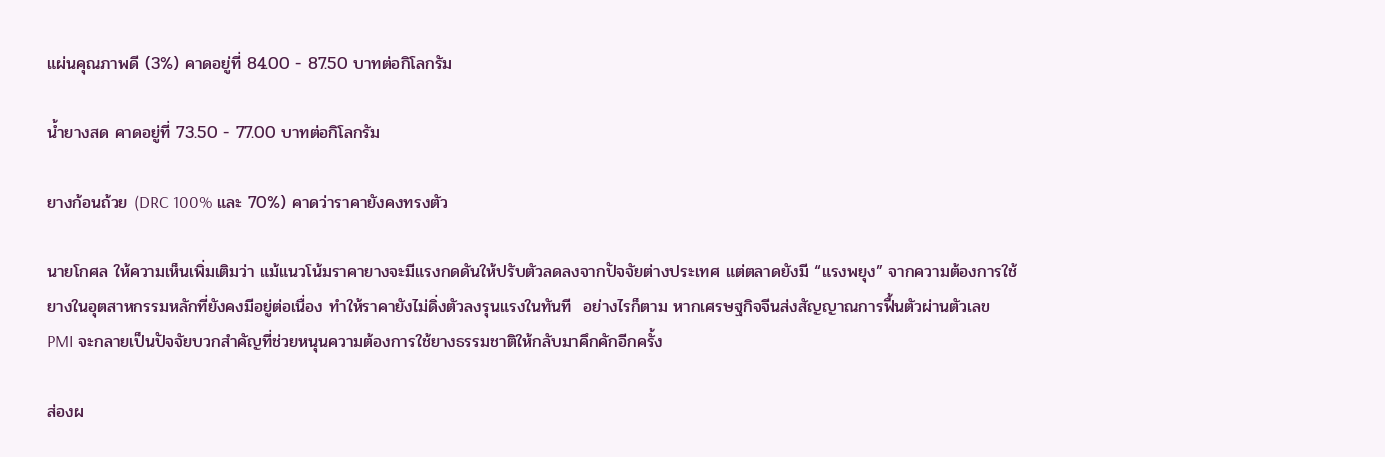แผ่นคุณภาพดี (3%) คาดอยู่ที่ 84.00 - 87.50 บาทต่อกิโลกรัม

น้ำยางสด คาดอยู่ที่ 73.50 - 77.00 บาทต่อกิโลกรัม

ยางก้อนถ้วย (DRC 100% และ 70%) คาดว่าราคายังคงทรงตัว

นายโกศล ให้ความเห็นเพิ่มเติมว่า แม้แนวโน้มราคายางจะมีแรงกดดันให้ปรับตัวลดลงจากปัจจัยต่างประเทศ แต่ตลาดยังมี “แรงพยุง” จากความต้องการใช้ยางในอุตสาหกรรมหลักที่ยังคงมีอยู่ต่อเนื่อง ทำให้ราคายังไม่ดิ่งตัวลงรุนแรงในทันที  อย่างไรก็ตาม หากเศรษฐกิจจีนส่งสัญญาณการฟื้นตัวผ่านตัวเลข PMI จะกลายเป็นปัจจัยบวกสำคัญที่ช่วยหนุนความต้องการใช้ยางธรรมชาติให้กลับมาคึกคักอีกครั้ง

ส่องผ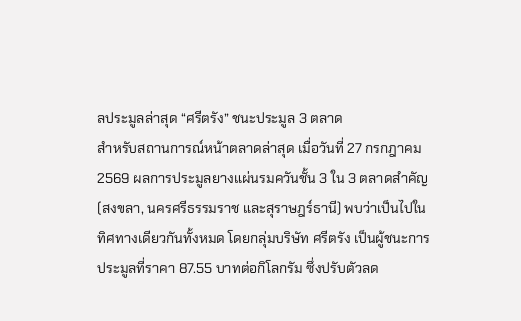ลประมูลล่าสุด “ศรีตรัง” ชนะประมูล 3 ตลาด
สำหรับสถานการณ์หน้าตลาดล่าสุด เมื่อวันที่ 27 กรกฎาคม 2569 ผลการประมูลยางแผ่นรมควันชั้น 3 ใน 3 ตลาดสำคัญ (สงขลา, นครศรีธรรมราช และสุราษฎร์ธานี) พบว่าเป็นไปในทิศทางเดียวกันทั้งหมด โดยกลุ่มบริษัท ศรีตรัง เป็นผู้ชนะการประมูลที่ราคา 87.55 บาทต่อกิโลกรัม ซึ่งปรับตัวลด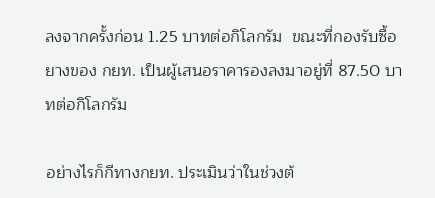ลงจากครั้งก่อน 1.25 บาทต่อกิโลกรัม  ขณะที่กองรับซื้อยางของ กยท. เป็นผู้เสนอราคารองลงมาอยู่ที่ 87.50 บาทต่อกิโลกรัม

อย่างไรก็กีทางกยท. ประเมินว่าในช่วงต้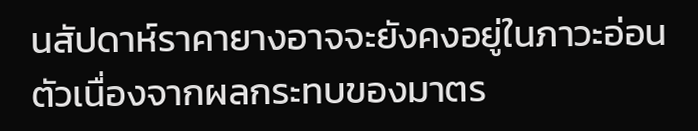นสัปดาห์ราคายางอาจจะยังคงอยู่ในภาวะอ่อนตัวเนื่องจากผลกระทบของมาตร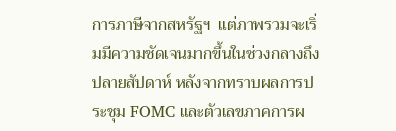การภาษีจากสหรัฐฯ  แต่ภาพรวมจะเริ่มมีความชัดเจนมากขึ้นในช่วงกลางถึงปลายสัปดาห์ หลังจากทราบผลการประชุม FOMC และตัวเลขภาคการผ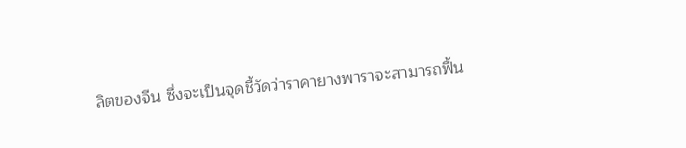ลิตของจีน ซึ่งจะเป็นจุดชี้วัดว่าราคายางพาราจะสามารถฟื้น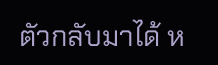ตัวกลับมาได้ ห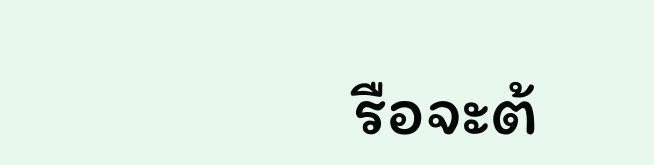รือจะต้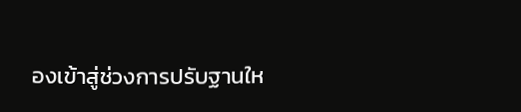องเข้าสู่ช่วงการปรับฐานให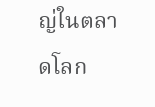ญ่ในตลาดโลก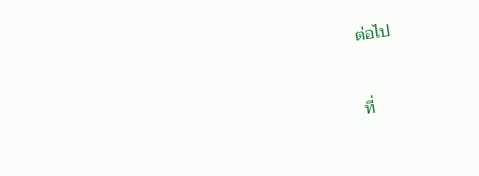ต่อไป


ที่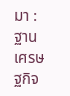มา : ฐานเศรษฐกิจ